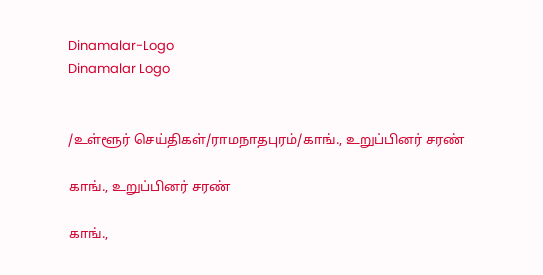Dinamalar-Logo
Dinamalar Logo


/உள்ளூர் செய்திகள்/ராமநாதபுரம்/காங்., உறுப்பினர் சரண்

காங்., உறுப்பினர் சரண்

காங்.,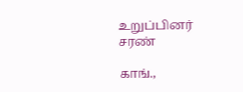உறுப்பினர் சரண்

காங்.,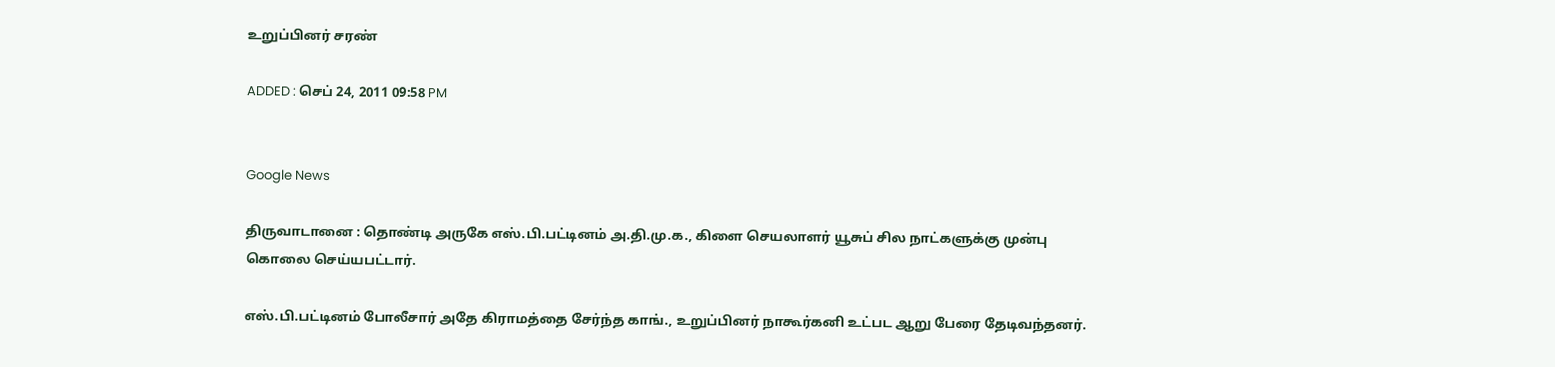உறுப்பினர் சரண்

ADDED : செப் 24, 2011 09:58 PM


Google News

திருவாடானை : தொண்டி அருகே எஸ்.பி.பட்டினம் அ.தி.மு.க., கிளை செயலாளர் யூசுப் சில நாட்களுக்கு முன்பு கொலை செய்யபட்டார்.

எஸ்.பி.பட்டினம் போலீசார் அதே கிராமத்தை சேர்ந்த காங்., உறுப்பினர் நாகூர்கனி உட்பட ஆறு பேரை தேடிவந்தனர்.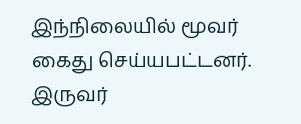இந்நிலையில் மூவர் கைது செய்யபட்டனர். இருவர்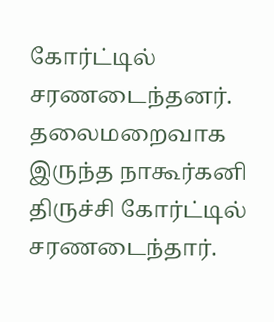கோர்ட்டில் சரணடைந்தனர். தலைமறைவாக இருந்த நாகூர்கனி திருச்சி கோர்ட்டில் சரணடைந்தார்.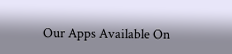Our Apps Available On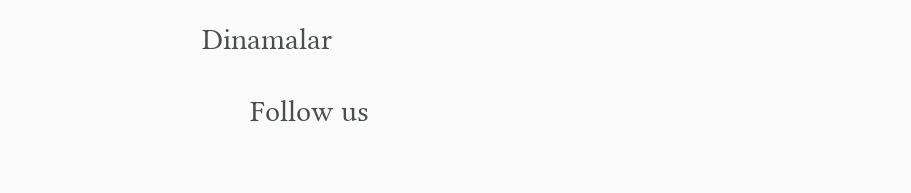Dinamalar

      Follow us